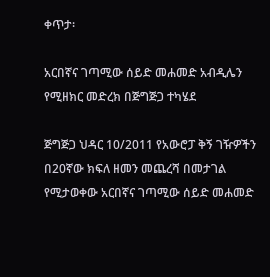ቀጥታ፡

አርበኛና ገጣሚው ሰይድ መሐመድ አብዲሌን የሚዘክር መድረክ በጅግጅጋ ተካሄደ

ጅግጅጋ ህዳር 10/2011 የአውሮፓ ቅኝ ገዥዎችን በ20ኛው ክፍለ ዘመን መጨረሻ በመታገል የሚታወቀው አርበኛና ገጣሚው ሰይድ መሐመድ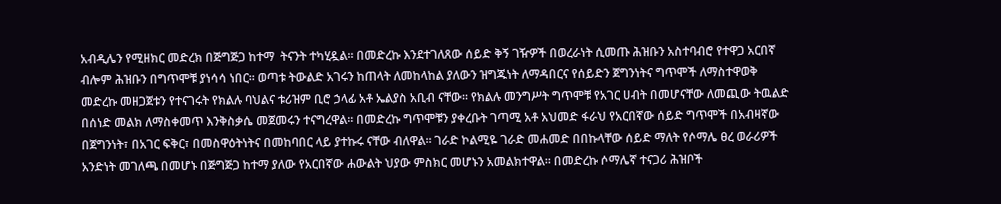አብዲሌን የሚዘክር መድረክ በጅግጅጋ ከተማ  ትናንት ተካሂዷል፡፡ በመድረኩ እንደተገለጸው ሰይድ ቅኝ ገዥዎች በወረራነት ሲመጡ ሕዝቡን አስተባብሮ የተዋጋ አርበኛ ብሎም ሕዝቡን በግጥሞቹ ያነሳሳ ነበር፡፡ ወጣቱ ትውልድ አገሩን ከጠላት ለመከላከል ያለውን ዝግጁነት ለማዳበርና የሰይድን ጀግንነትና ግጥሞች ለማስተዋወቅ መድረኩ መዘጋጀቱን የተናገሩት የክልሉ ባህልና ቱሪዝም ቢሮ ኃላፊ አቶ ኤልያስ አቢብ ናቸው፡፡ የክልሉ መንግሥት ግጥሞቹ የአገር ሀብት በመሆናቸው ለመጪው ትዉልድ በሰነድ መልክ ለማስቀመጥ እንቅስቃሴ መጀመሩን ተናግረዋል፡፡ በመድረኩ ግጥሞቹን ያቀረቡት ገጣሚ አቶ አህመድ ፋራህ የአርበኛው ሰይድ ግጥሞች በአብዛኛው በጀግንነት፣ በአገር ፍቅር፣ በመስዋዕትነትና በመከባበር ላይ ያተኩሩ ናቸው ብለዋል፡፡ ገራድ ኮልሚዬ ገራድ መሐመድ በበኩላቸው ሰይድ ማለት የሶማሌ ፀረ ወራሪዎች አንድነት መገለጫ በመሆኑ በጅግጅጋ ከተማ ያለው የአርበኛው ሐውልት ህያው ምስክር መሆኑን አመልክተዋል፡፡ በመድረኩ ሶማሌኛ ተናጋሪ ሕዝቦች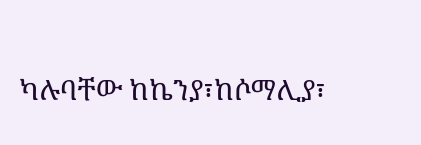ካሉባቸው ከኬንያ፣ከሶማሊያ፣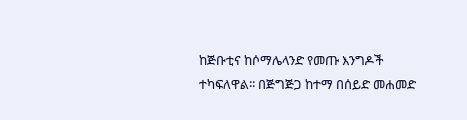ከጅቡቲና ከሶማሌላንድ የመጡ እንግዶች ተካፍለዋል፡፡ በጅግጅጋ ከተማ በሰይድ መሐመድ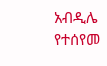አብዲሌ የተሰየመ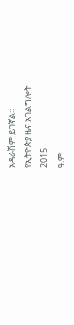አዳራሽም ይገኛል።
የኢትዮጵያ ዜና አገልግሎት
2015
ዓ.ም